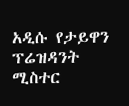አዲሱ የታይዋን ፕሬዝዳንት ሚስተር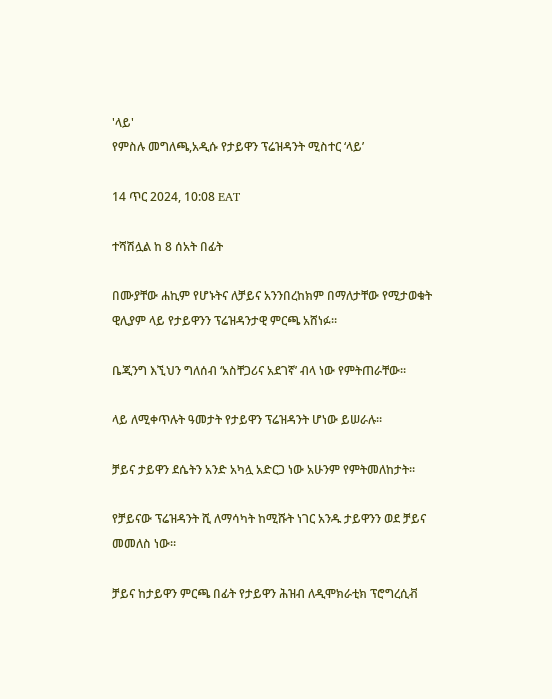'ላይ'
የምስሉ መግለጫ,አዲሱ የታይዋን ፕሬዝዳንት ሚስተር ‘ላይ’

14 ጥር 2024, 10:08 EAT

ተሻሽሏል ከ 8 ሰአት በፊት

በሙያቸው ሐኪም የሆኑትና ለቻይና አንንበረከክም በማለታቸው የሚታወቁት ዊሊያም ላይ የታይዋንን ፕሬዝዳንታዊ ምርጫ አሸነፉ።

ቤጂንግ እኚህን ግለሰብ ‘አስቸጋሪና አደገኛ’ ብላ ነው የምትጠራቸው።

ላይ ለሚቀጥሉት ዓመታት የታይዋን ፕሬዝዳንት ሆነው ይሠራሉ።

ቻይና ታይዋን ደሴትን አንድ አካሏ አድርጋ ነው አሁንም የምትመለከታት።

የቻይናው ፕሬዝዳንት ሺ ለማሳካት ከሚሹት ነገር አንዱ ታይዋንን ወደ ቻይና መመለስ ነው።

ቻይና ከታይዋን ምርጫ በፊት የታይዋን ሕዝብ ለዲሞክራቲክ ፕሮግረሲቭ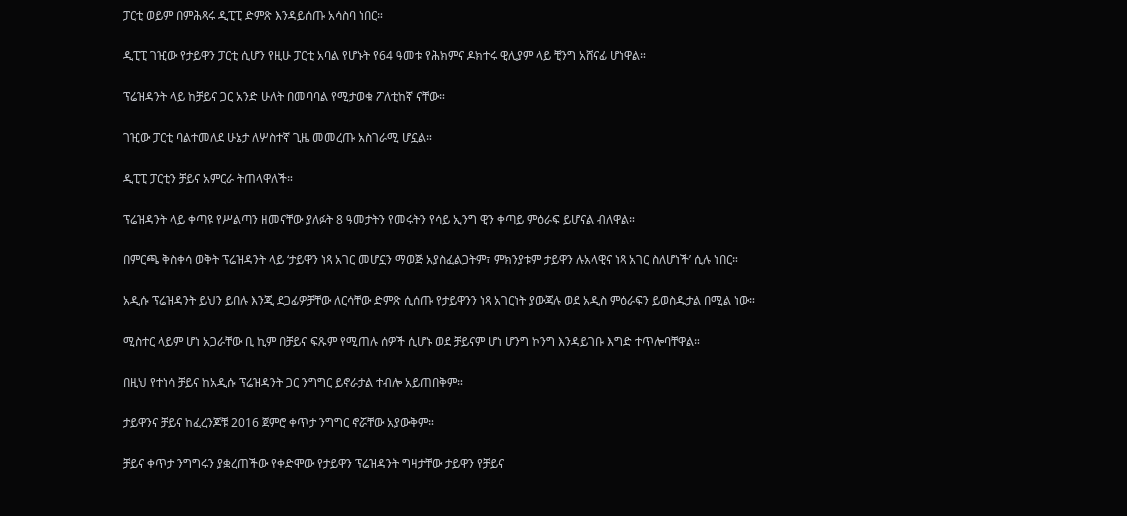ፓርቲ ወይም በምሕጻሩ ዲፒፒ ድምጽ እንዳይሰጡ አሳስባ ነበር።

ዲፒፒ ገዢው የታይዋን ፓርቲ ሲሆን የዚሁ ፓርቲ አባል የሆኑት የ64 ዓመቱ የሕክምና ዶክተሩ ዊሊያም ላይ ቺንግ አሸናፊ ሆነዋል።

ፕሬዝዳንት ላይ ከቻይና ጋር አንድ ሁለት በመባባል የሚታወቁ ፖለቲከኛ ናቸው።

ገዢው ፓርቲ ባልተመለደ ሁኔታ ለሦስተኛ ጊዜ መመረጡ አስገራሚ ሆኗል።

ዲፒፒ ፓርቲን ቻይና አምርራ ትጠላዋለች።

ፕሬዝዳንት ላይ ቀጣዩ የሥልጣን ዘመናቸው ያለፉት 8 ዓመታትን የመሩትን የሳይ ኢንግ ዊን ቀጣይ ምዕራፍ ይሆናል ብለዋል።

በምርጫ ቅስቀሳ ወቅት ፕሬዝዳንት ላይ ‘ታይዋን ነጻ አገር መሆኗን ማወጅ አያስፈልጋትም፣ ምክንያቱም ታይዋን ሉአላዊና ነጻ አገር ስለሆነች’ ሲሉ ነበር።

አዲሱ ፕሬዝዳንት ይህን ይበሉ እንጂ ደጋፊዎቻቸው ለርሳቸው ድምጽ ሲሰጡ የታይዋንን ነጻ አገርነት ያውጃሉ ወደ አዲስ ምዕራፍን ይወስዱታል በሚል ነው።

ሚስተር ላይም ሆነ አጋራቸው ቢ ኪም በቻይና ፍጹም የሚጠሉ ሰዎች ሲሆኑ ወደ ቻይናም ሆነ ሆንግ ኮንግ እንዳይገቡ እግድ ተጥሎባቸዋል።

በዚህ የተነሳ ቻይና ከአዲሱ ፕሬዝዳንት ጋር ንግግር ይኖራታል ተብሎ አይጠበቅም።

ታይዋንና ቻይና ከፈረንጆቹ 2016 ጀምሮ ቀጥታ ንግግር ኖሯቸው አያውቅም።

ቻይና ቀጥታ ንግግሩን ያቋረጠችው የቀድሞው የታይዋን ፕሬዝዳንት ግዛታቸው ታይዋን የቻይና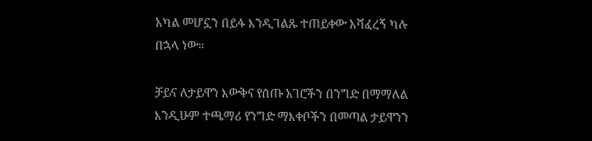አካል መሆኗን በይፋ እንዲገልጹ ተጠይቀው አሻፈረኝ ካሉ በኋላ ነው።

ቻይና ለታይዋን እውቅና የሰጡ አገሮችን በንግድ በማማለል እንዲሁም ተጫማሪ የንግድ ማእቀቦችን በመጣል ታይዋንን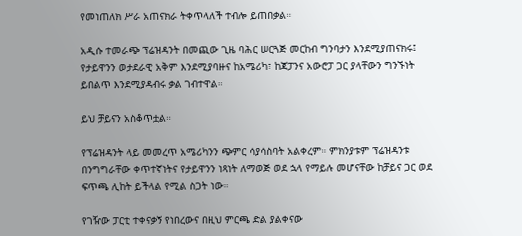የመነጠለክ ሥራ አጠናክራ ትቀጥላለች ተብሎ ይጠበቃል።

አዲሱ ተመራጭ ፕሬዝዳንት በመጪው ጊዜ ባሕር ሠርጓጅ መርከብ ግንባታን እንደሚያጠናክሩ፤ የታይዋንን ወታደራዊ አቅም እንደሚያባዙና ከአሜሪካ፣ ከጃፓንና አውሮፓ ጋር ያላቸውን ግንኙነት ይበልጥ እንደሚያዳብሩ ቃል ገብተዋል።

ይህ ቻይናን አስቆጥቷል።

የፕሬዝዳንት ላይ መመረጥ አሜሪካንን ጭምር ሳያሳስባት አልቀረም። ምክንያቱም ፕሬዝዳንቱ በንግግራቸው ቀጥተኛነትና የታይዋንን ነጻነት ለማወጅ ወደ ኋላ የማይሉ መሆናቸው ከቻይና ጋር ወደ ፍጥጫ ሊከት ይችላል የሚል ስጋት ነው።

የገዥው ፓርቲ ተቀናቃኝ የነበረውና በዚህ ምርጫ ድል ያልቀናው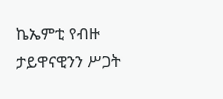ኬኤምቲ የብዙ ታይዋናዊንን ሥጋት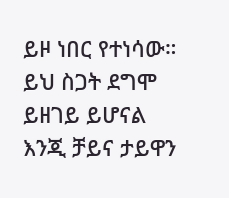ይዞ ነበር የተነሳው። ይህ ስጋት ደግሞ ይዘገይ ይሆናል እንጂ ቻይና ታይዋን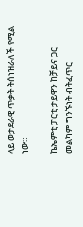ላይ ወታደራዊ ጥቃት ትሰነዝራለች የሚል ነው።

ኬኤምቲ ፓርቲ ታይዋን ከቻይና ጋር መልካም ግንኙነት ብትፈጥር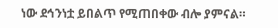ነው ደኅንነቷ ይበልጥ የሚጠበቀው ብሎ ያምናል።